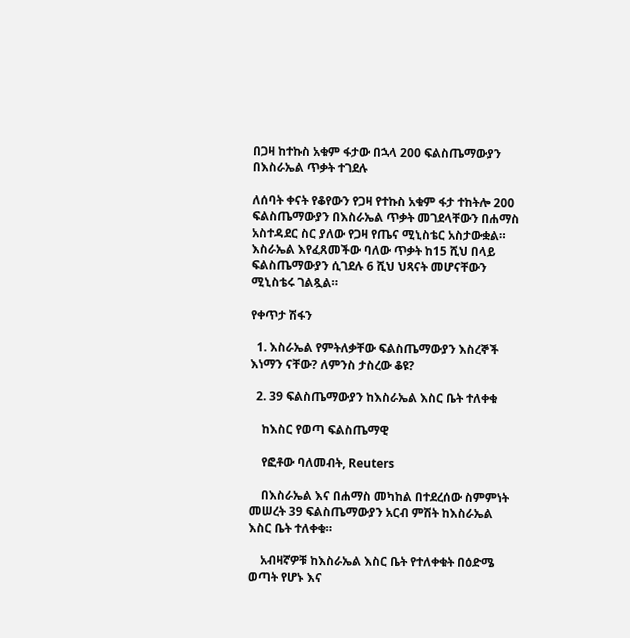በጋዛ ከተኩስ አቁም ፋታው በኋላ 200 ፍልስጤማውያን በእስራኤል ጥቃት ተገደሉ

ለሰባት ቀናት የቆየውን የጋዛ የተኩስ አቁም ፋታ ተከትሎ 200 ፍልስጤማውያን በእስራኤል ጥቃት መገደላቸውን በሐማስ አስተዳደር ስር ያለው የጋዛ የጤና ሚኒስቴር አስታውቋል። እስራኤል እየፈጸመችው ባለው ጥቃት ከ15 ሺህ በላይ ፍልስጤማውያን ሲገደሉ 6 ሺህ ህጻናት መሆናቸውን ሚኒስቴሩ ገልጿል።

የቀጥታ ሽፋን

  1. እስራኤል የምትለቃቸው ፍልስጤማውያን እስረኞች እነማን ናቸው? ለምንስ ታስረው ቆዩ?

  2. 39 ፍልስጤማውያን ከእስራኤል እስር ቤት ተለቀቁ

    ከእስር የወጣ ፍልስጤማዊ

    የፎቶው ባለመብት, Reuters

    በእስራኤል እና በሐማስ መካከል በተደረሰው ስምምነት መሠረት 39 ፍልስጤማውያን አርብ ምሽት ከእስራኤል እስር ቤት ተለቀቁ።

    አብዛኛዎቹ ከእስራኤል እስር ቤት የተለቀቁት በዕድሜ ወጣት የሆኑ እና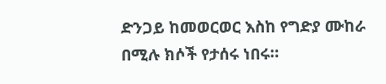ድንጋይ ከመወርወር እስከ የግድያ ሙከራ በሚሉ ክሶች የታሰሩ ነበሩ።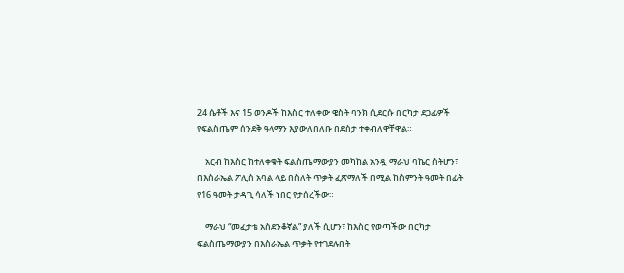24 ሴቶች እና 15 ወንዶች ከእስር ተለቀው ዌስት ባንክ ሲደርሱ በርካታ ደጋፊዎች የፍልስጤም ሰንደቅ ዓላማን እያውለበለቡ በደስታ ተቀብለዋቸዋል።

    አርብ ከእስር ከተለቀቁት ፍልስጤማውያን መካከል አንዷ ማራህ ባኬር ስትሆን፣ በእስራኤል ፖሊስ አባል ላይ በስለት ጥቃት ፈጽማለች በሚል ከስምንት ዓመት በፊት የ16 ዓመት ታዳጊ ሳለች ነበር የታሰረችው።

    ማራህ “መፈታቴ አስደንቆኛል” ያለች ሲሆን፣ ከእስር የወጣችው በርካታ ፍልስጤማውያን በእስራኤል ጥቃት የተገደሉበት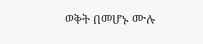ወቅት በመሆኑ ሙሉ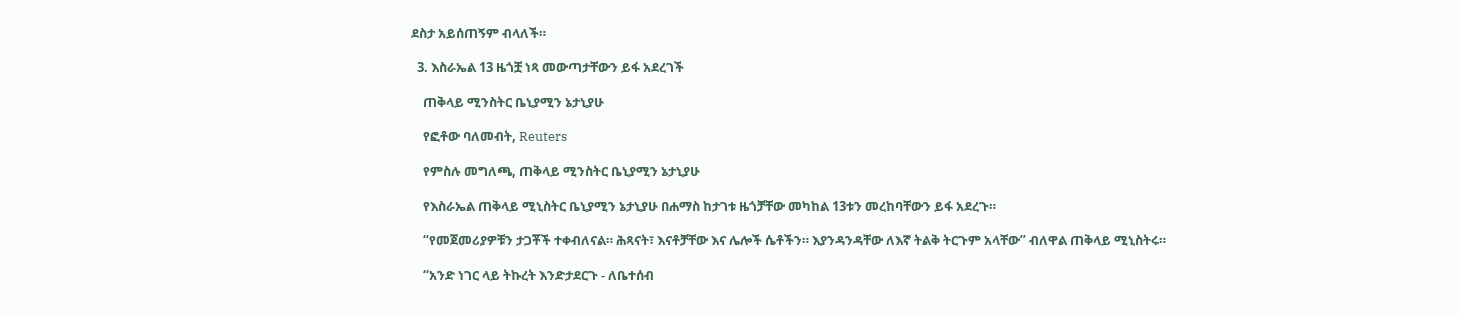ደስታ አይሰጠኝም ብላለች።

  3. እስራኤል 13 ዜጎቿ ነጻ መውጣታቸውን ይፋ አደረገች

    ጠቅላይ ሚንስትር ቤኒያሚን ኔታኒያሁ

    የፎቶው ባለመብት, Reuters

    የምስሉ መግለጫ, ጠቅላይ ሚንስትር ቤኒያሚን ኔታኒያሁ

    የእስራኤል ጠቅላይ ሚኒስትር ቤኒያሚን ኔታኒያሁ በሐማስ ከታገቱ ዜጎቻቸው መካከል 13ቱን መረከባቸውን ይፋ አደረጉ።

    “የመጀመሪያዎቹን ታጋቾች ተቀብለናል። ሕጻናት፣ እናቶቻቸው እና ሌሎች ሴቶችን። እያንዳንዳቸው ለእኛ ትልቅ ትርጉም አላቸው” ብለዋል ጠቅላይ ሚኒስትሩ።

    “አንድ ነገር ላይ ትኩረት እንድታደርጉ - ለቤተሰብ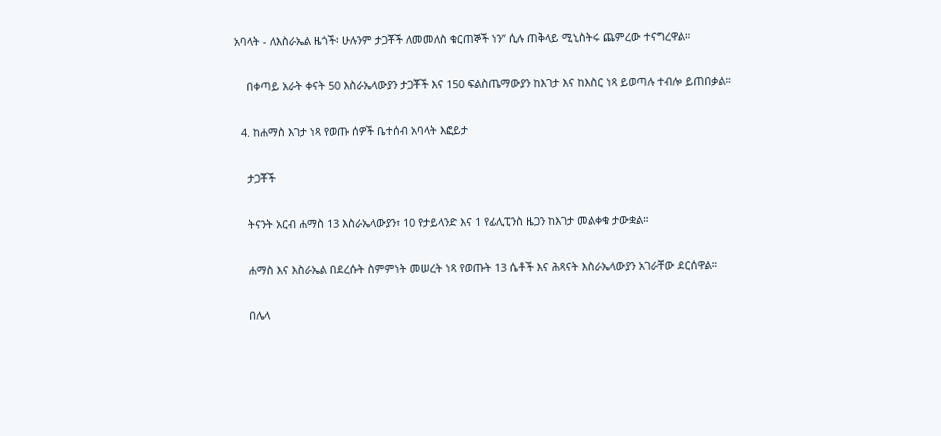አባላት - ለእስራኤል ዜጎች፡ ሁሉንም ታጋቾች ለመመለስ ቁርጠኞች ነን” ሲሉ ጠቅላይ ሚኒስትሩ ጨምረው ተናግረዋል።

    በቀጣይ አራት ቀናት 50 እስራኤላውያን ታጋቾች እና 150 ፍልስጤማውያን ከእገታ እና ከእስር ነጻ ይወጣሉ ተብሎ ይጠበቃል።

  4. ከሐማስ እገታ ነጻ የወጡ ሰዎች ቤተሰብ አባላት እፎይታ

    ታጋቾች

    ትናንት አርብ ሐማስ 13 እስራኤላውያን፣ 10 የታይላንድ እና 1 የፊሊፒንስ ዜጋን ከእገታ መልቀቁ ታውቋል።

    ሐማስ እና እስራኤል በደረሱት ስምምነት መሠረት ነጻ የወጡት 13 ሴቶች እና ሕጻናት እስራኤላውያን አገራቸው ደርሰዋል።

    በሌላ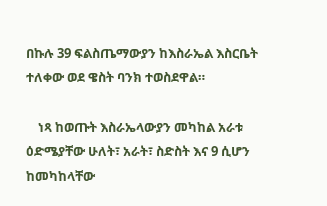በኩሉ 39 ፍልስጤማውያን ከእስራኤል እስርቤት ተለቀው ወደ ዌስት ባንክ ተወስደዋል።

    ነጻ ከወጡት እስራኤላውያን መካከል አራቱ ዕድሜያቸው ሁለት፣ አራት፣ ስድስት እና 9 ሲሆን ከመካከላቸው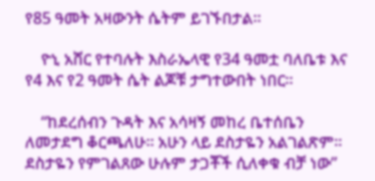የ85 ዓመት አዛውንት ሴትም ይገኙበታል።

    ዮኒ አሸር የተባሉት እስራኤላዊ የ34 ዓመቷ ባለቤቱ እና የ4 እና የ2 ዓመት ሴት ልጆቹ ታግተውበት ነበር።

    “ከደረሰብን ጉዳት እና አሳዛኝ መከረ ቤተሰቤን ለመታደግ ቆርጫለሁ። አሁን ላይ ደስታዬን አልገልጽም። ደስታዬን የምገልጸው ሁሉም ታጋቾች ሲለቀቁ ብቻ ነው”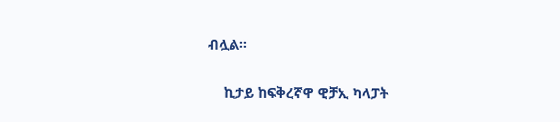ብሏል።

    ኪታይ ከፍቅረኛዋ ዊቻኢ ካላፓት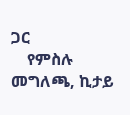ጋር
    የምስሉ መግለጫ, ኪታይ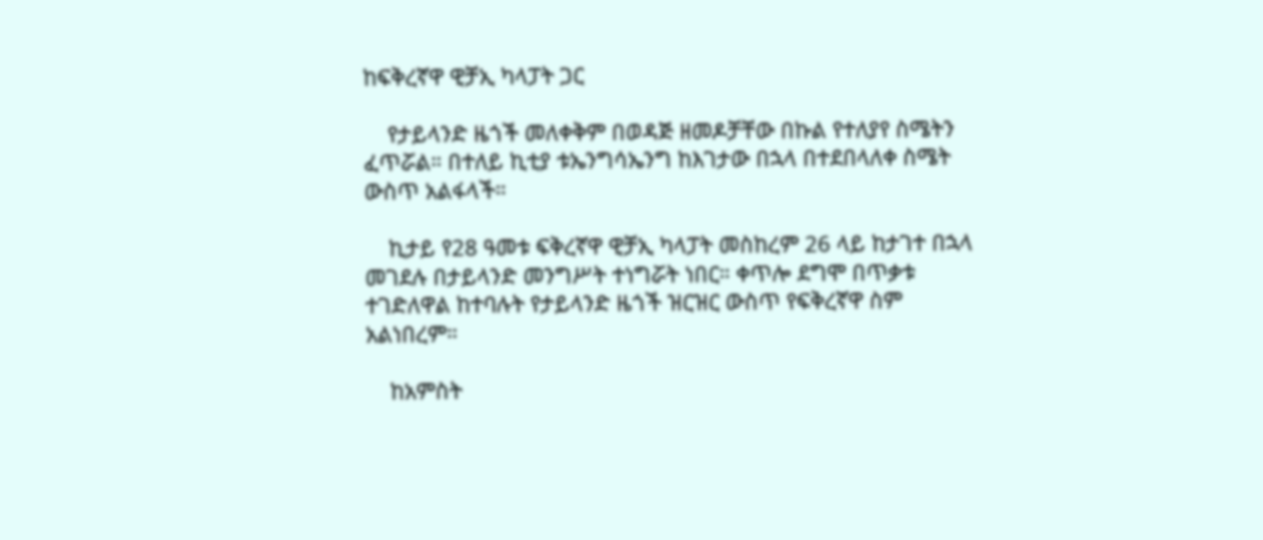ከፍቅረኛዋ ዊቻኢ ካላፓት ጋር

    የታይላንድ ዜጎች መለቀቅም በወዳጅ ዘመዶቻቸው በኩል የተለያየ ስሜትን ፈጥሯል። በተለይ ኪቲያ ቱኤንግሳኤንግ ከእገታው በኋላ በተደበላለቀ ስሜት ውስጥ አልፋላች።

    ኪታይ የ28 ዓመቱ ፍቅረኛዋ ዊቻኢ ካላፓት መስከረም 26 ላይ ከታገተ በኋላ መገደሉ በታይላንድ መንግሥት ተነግሯት ነበር። ቀጥሎ ደግሞ በጥቃቱ ተገድለዋል ከተባሉት የታይላንድ ዜጎች ዝርዝር ውስጥ የፍቅረኛዋ ስም አልነበረም።

    ከአምስት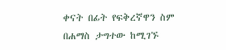ቀናት በፊት የፍቅረኛዋን ስም በሐማስ ታግተው ከሚገኙ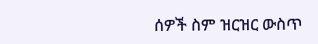ሰዎች ስም ዝርዝር ውስጥ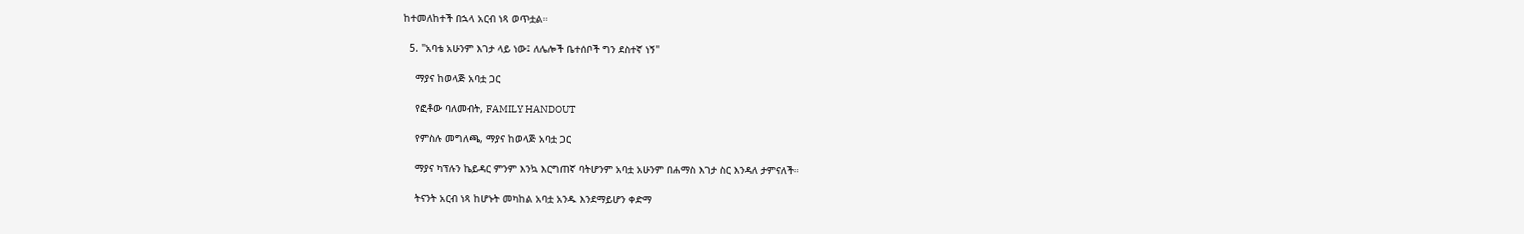ከተመለከተች በኋላ አርብ ነጻ ወጥቷል።

  5. "አባቴ አሁንም እገታ ላይ ነው፤ ለሌሎች ቤተሰቦች ግን ደስተኛ ነኝ"

    ማያና ከወላጅ አባቷ ጋር

    የፎቶው ባለመብት, FAMILY HANDOUT

    የምስሉ መግለጫ, ማያና ከወላጅ አባቷ ጋር

    ማያና ካፕሉን ኬይዳር ምንም እንኳ እርግጠኛ ባትሆንም አባቷ አሁንም በሐማስ እገታ ስር እንዳለ ታምናለች።

    ትናንት አርብ ነጻ ከሆኑት መካከል አባቷ አንዱ እንደማይሆን ቀድማ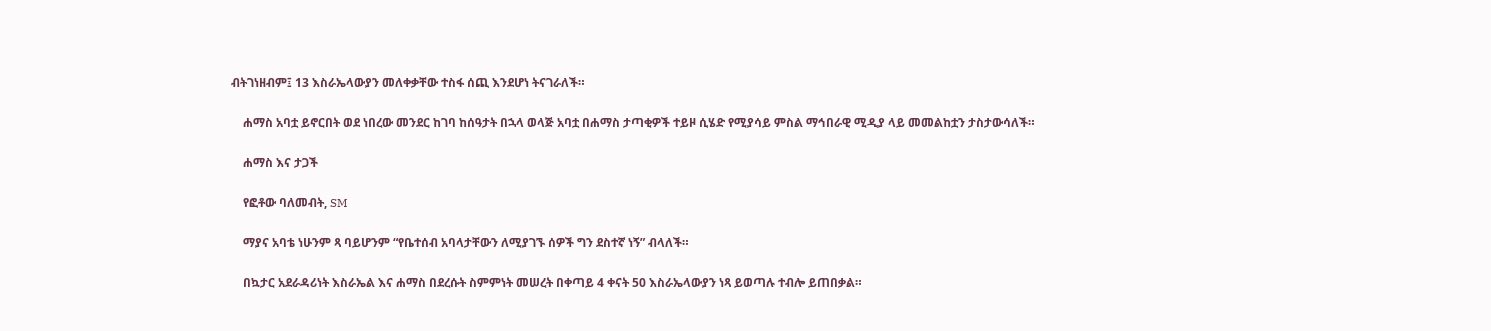ብትገነዘብም፤ 13 እስራኤላውያን መለቀቃቸው ተስፋ ሰጪ እንደሆነ ትናገራለች።

    ሐማስ አባቷ ይኖርበት ወደ ነበረው መንደር ከገባ ከሰዓታት በኋላ ወላጅ አባቷ በሐማስ ታጣቂዎች ተይዞ ሲሄድ የሚያሳይ ምስል ማኅበራዊ ሚዲያ ላይ መመልከቷን ታስታውሳለች።

    ሐማስ እና ታጋች

    የፎቶው ባለመብት, SM

    ማያና አባቴ ነሁንም ጻ ባይሆንም “የቤተሰብ አባላታቸውን ለሚያገኙ ሰዎች ግን ደስተኛ ነኝ” ብላለች።

    በኳታር አደራዳሪነት እስራኤል እና ሐማስ በደረሱት ስምምነት መሠረት በቀጣይ 4 ቀናት 50 እስራኤላውያን ነጻ ይወጣሉ ተብሎ ይጠበቃል።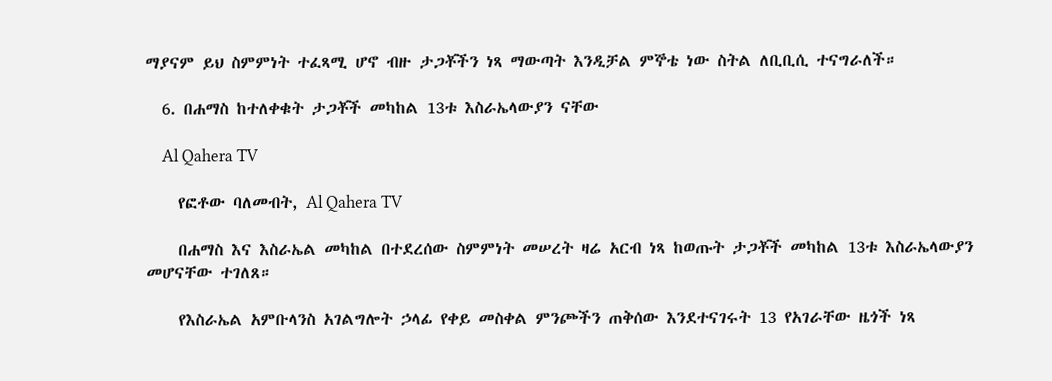ማያናም ይህ ስምምነት ተፈጻሚ ሆኖ ብዙ ታጋቾችን ነጻ ማውጣት እንዲቻል ምኞቴ ነው ስትል ለቢቢሲ ተናግራለች።

  6. በሐማስ ከተለቀቁት ታጋቾች መካከል 13ቱ እስራኤላውያን ናቸው

    Al Qahera TV

    የፎቶው ባለመብት, Al Qahera TV

    በሐማስ እና እስራኤል መካከል በተደረሰው ስምምነት መሠረት ዛሬ አርብ ነጻ ከወጡት ታጋቾች መካከል 13ቱ እስራኤላውያን መሆናቸው ተገለጸ።

    የእስራኤል አምቡላንስ አገልግሎት ኃላፊ የቀይ መስቀል ምንጮችን ጠቅሰው እንደተናገሩት 13 የአገራቸው ዜጎች ነጻ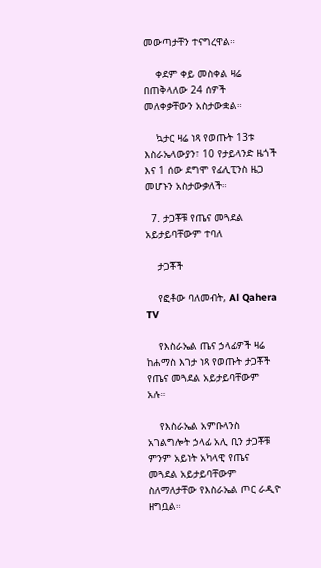መውጣታቸን ተናግረዋል።

    ቀደም ቀይ መስቀል ዛሬ በጠቅላለው 24 ሰዎች መለቀቃቸውን አስታውቋል።

    ኳታር ዛሬ ነጻ የወጡት 13ቱ እስራኤላውያን፣ 10 የታይላንድ ዜጎች እና 1 ሰው ደግሞ የፊሊፒንስ ዜጋ መሆኑን አስታውቃለች።

  7. ታጋቾቹ የጤና መጓደል አይታይባቸውም ተባለ

    ታጋቾች

    የፎቶው ባለመብት, Al Qahera TV

    የእስራኤል ጤና ኃላፊዎች ዛሬ ከሐማስ እገታ ነጻ የወጡት ታጋቾች የጤና መጓደል አይታይባቸውም አሉ።

    የእስራኤል አምቡላንስ አገልግሎት ኃላፊ አሊ ቢን ታጋቾቹ ምንም አይነት አካላዊ የጤና መጓደል አይታይባቸውም ስለማለታቸው የእስራኤል ጦር ራዲዮ ዘግቧል።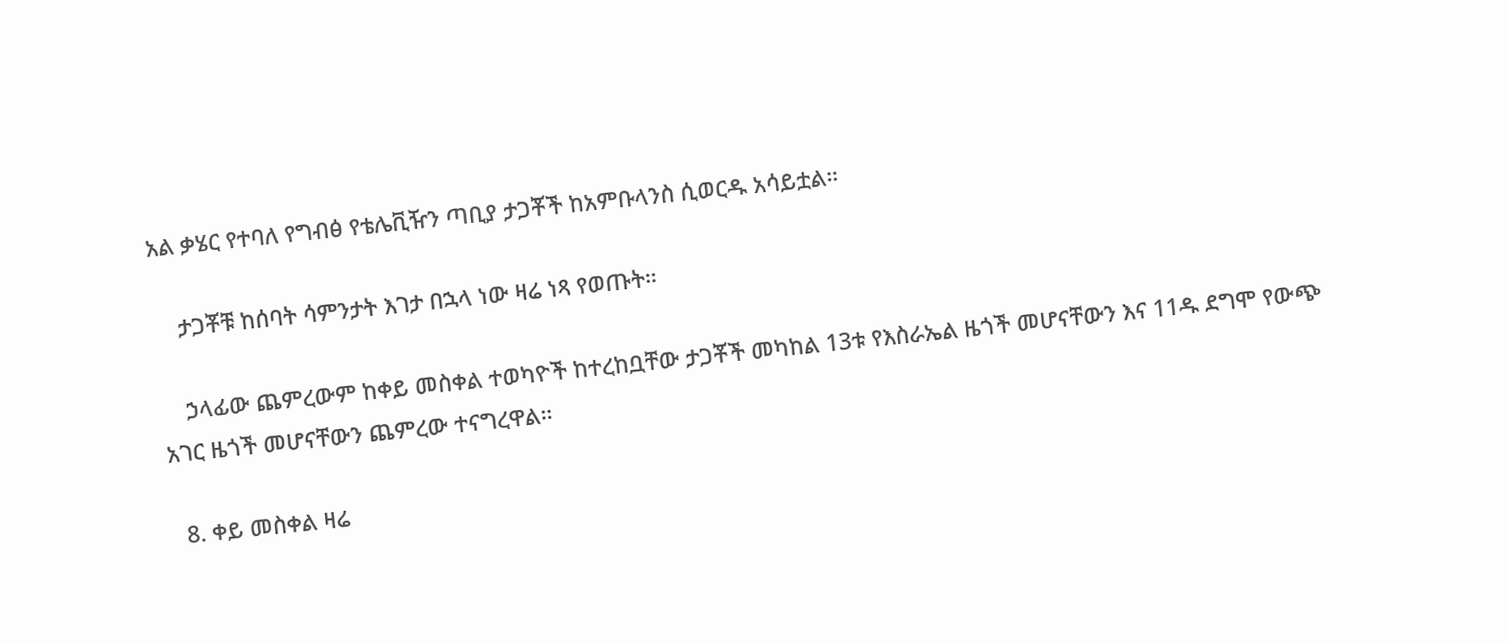አል ቃሄር የተባለ የግብፅ የቴሌቪዥን ጣቢያ ታጋቾች ከአምቡላንስ ሲወርዱ አሳይቷል።

    ታጋቾቹ ከሰባት ሳምንታት እገታ በኋላ ነው ዛሬ ነጻ የወጡት።

    ኃላፊው ጨምረውም ከቀይ መስቀል ተወካዮች ከተረከቧቸው ታጋቾች መካከል 13ቱ የእስራኤል ዜጎች መሆናቸውን እና 11ዱ ደግሞ የውጭ አገር ዜጎች መሆናቸውን ጨምረው ተናግረዋል።

  8. ቀይ መስቀል ዛሬ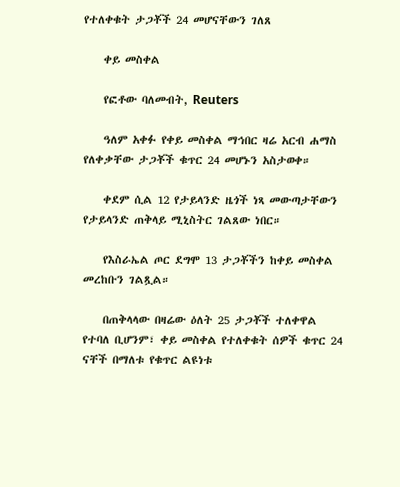የተለቀቁት ታጋቾች 24 መሆናቸውን ገለጸ

    ቀይ መስቀል

    የፎቶው ባለመብት, Reuters

    ዓለም አቀፉ የቀይ መስቀል ማኅበር ዛሬ አርብ ሐማስ የለቀቃቸው ታጋቾች ቁጥር 24 መሆኑን አስታወቀ።

    ቀደም ሲል 12 የታይላንድ ዜጎች ነጻ መውጣታቸውን የታይላንድ ጠቅላይ ሚኒስትር ገልጸው ነበር።

    የእስራኤል ጦር ደግሞ 13 ታጋቾችን ከቀይ መስቀል መረከቡን ገልጿል።

    በጠቅላላው በዛሬው ዕለት 25 ታጋቾች ተለቀዋል የተባለ ቢሆንም፣ ቀይ መስቀል የተለቀቁት ሰዎች ቁጥር 24 ናቸች በማለቱ የቁጥር ልዩነቱ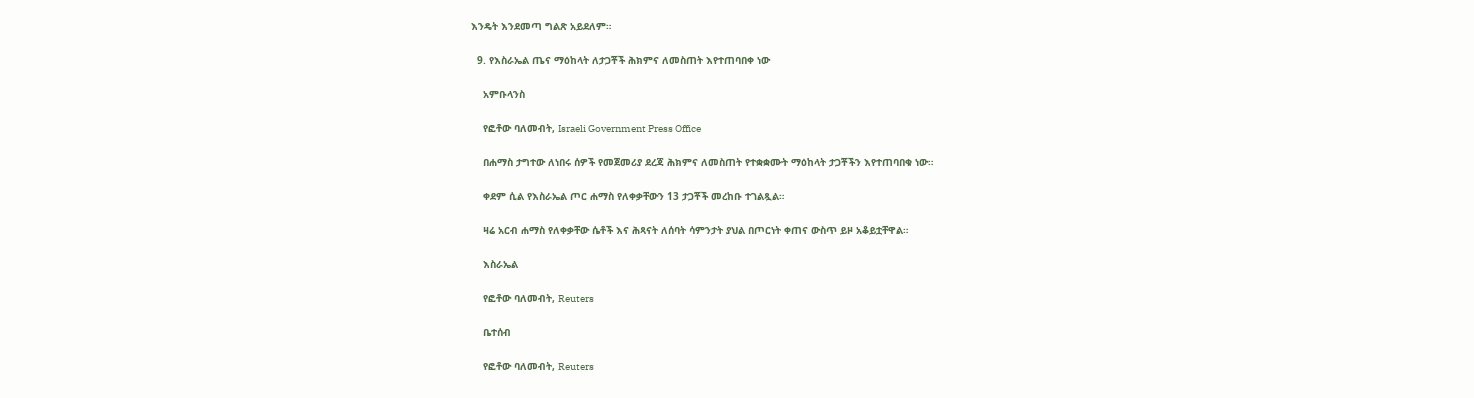እንዴት እንደመጣ ግልጽ አይደለም።

  9. የእስራኤል ጤና ማዕከላት ለታጋቾች ሕክምና ለመስጠት እየተጠባበቀ ነው

    አምቡላንስ

    የፎቶው ባለመብት, Israeli Government Press Office

    በሐማስ ታግተው ለነበሩ ሰዎች የመጀመሪያ ደረጃ ሕክምና ለመስጠት የተቋቋሙት ማዕከላት ታጋቾችን እየተጠባበቁ ነው።

    ቀደም ሲል የእስራኤል ጦር ሐማስ የለቀቃቸውን 13 ታጋቾች መረከቡ ተገልጿል።

    ዛሬ አርብ ሐማስ የለቀቃቸው ሴቶች እና ሕጻናት ለሰባት ሳምንታት ያህል በጦርነት ቀጠና ውስጥ ይዞ አቆይቷቸዋል።

    እስራኤል

    የፎቶው ባለመብት, Reuters

    ቤተሰብ

    የፎቶው ባለመብት, Reuters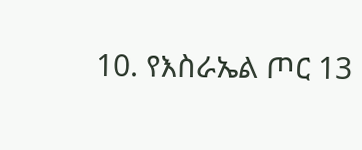10. የእስራኤል ጦር 13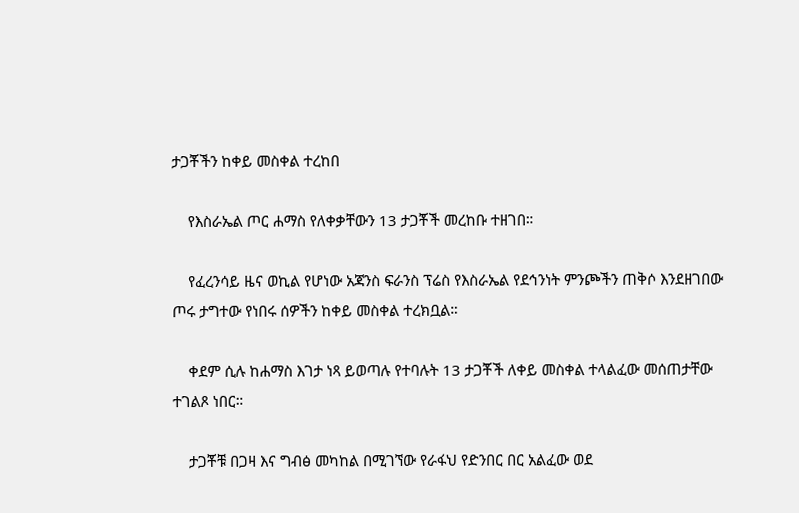ታጋቾችን ከቀይ መስቀል ተረከበ

    የእስራኤል ጦር ሐማስ የለቀቃቸውን 13 ታጋቾች መረከቡ ተዘገበ።

    የፈረንሳይ ዜና ወኪል የሆነው አጃንስ ፍራንስ ፕሬስ የእስራኤል የደኅንነት ምንጮችን ጠቅሶ እንደዘገበው ጦሩ ታግተው የነበሩ ሰዎችን ከቀይ መስቀል ተረክቧል።

    ቀደም ሲሉ ከሐማስ እገታ ነጻ ይወጣሉ የተባሉት 13 ታጋቾች ለቀይ መስቀል ተላልፈው መሰጠታቸው ተገልጾ ነበር።

    ታጋቾቹ በጋዛ እና ግብፅ መካከል በሚገኘው የራፋህ የድንበር በር አልፈው ወደ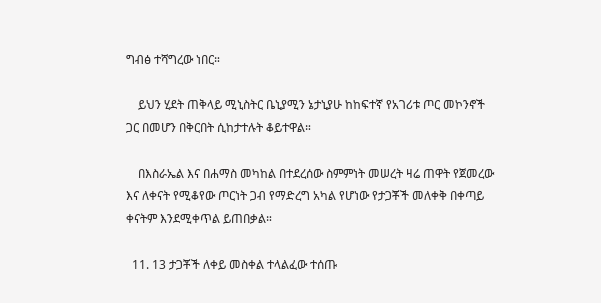ግብፅ ተሻግረው ነበር።

    ይህን ሂደት ጠቅላይ ሚኒስትር ቤኒያሚን ኔታኒያሁ ከከፍተኛ የአገሪቱ ጦር መኮንኖች ጋር በመሆን በቅርበት ሲከታተሉት ቆይተዋል።

    በእስራኤል እና በሐማስ መካከል በተደረሰው ስምምነት መሠረት ዛሬ ጠዋት የጀመረው እና ለቀናት የሚቆየው ጦርነት ጋብ የማድረግ አካል የሆነው የታጋቾች መለቀቅ በቀጣይ ቀናትም እንደሚቀጥል ይጠበቃል።

  11. 13 ታጋቾች ለቀይ መስቀል ተላልፈው ተሰጡ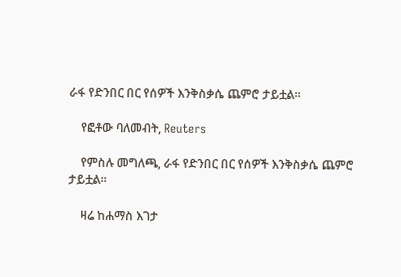ራፋ የድንበር በር የሰዎች እንቅስቃሴ ጨምሮ ታይቷል።

    የፎቶው ባለመብት, Reuters

    የምስሉ መግለጫ, ራፋ የድንበር በር የሰዎች እንቅስቃሴ ጨምሮ ታይቷል።

    ዛሬ ከሐማስ እገታ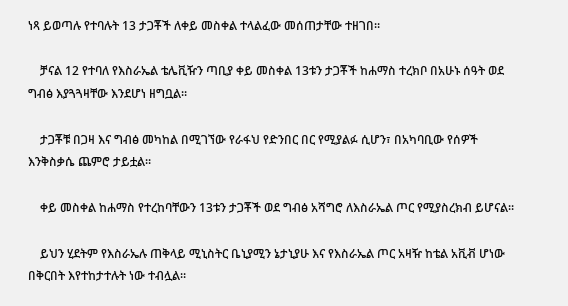ነጻ ይወጣሉ የተባሉት 13 ታጋቾች ለቀይ መስቀል ተላልፈው መሰጠታቸው ተዘገበ።

    ቻናል 12 የተባለ የእስራኤል ቴሌቪዥን ጣቢያ ቀይ መስቀል 13ቱን ታጋቾች ከሐማስ ተረክቦ በአሁኑ ሰዓት ወደ ግብፅ እያጓጓዛቸው እንደሆነ ዘግቧል።

    ታጋቾቹ በጋዛ እና ግብፅ መካከል በሚገኘው የራፋህ የድንበር በር የሚያልፉ ሲሆን፣ በአካባቢው የሰዎች እንቅስቃሴ ጨምሮ ታይቷል።

    ቀይ መስቀል ከሐማስ የተረከባቸውን 13ቱን ታጋቾች ወደ ግብፅ አሻግሮ ለእስራኤል ጦር የሚያስረክብ ይሆናል።

    ይህን ሂደትም የእስራኤሉ ጠቅላይ ሚኒስትር ቤኒያሚን ኔታኒያሁ እና የእስራኤል ጦር አዛዥ ከቴል አቪቭ ሆነው በቅርበት እየተከታተሉት ነው ተብሏል።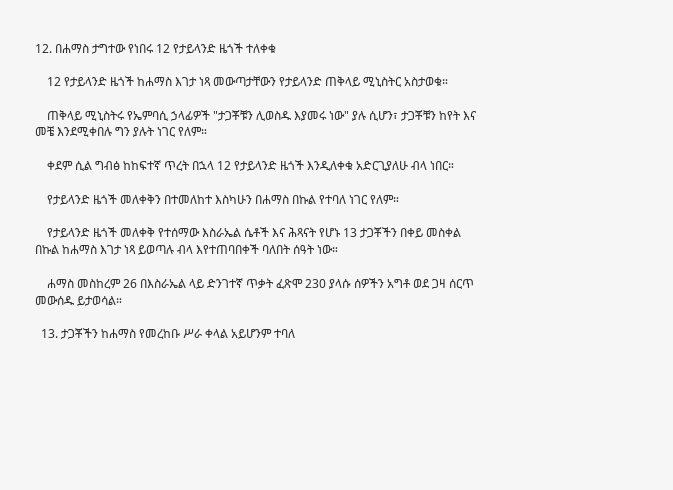12. በሐማስ ታግተው የነበሩ 12 የታይላንድ ዜጎች ተለቀቁ

    12 የታይላንድ ዜጎች ከሐማስ እገታ ነጻ መውጣታቸውን የታይላንድ ጠቅላይ ሚኒስትር አስታወቁ።

    ጠቅላይ ሚኒስትሩ የኤምባሲ ኃላፊዎች "ታጋቾቹን ሊወስዱ እያመሩ ነው" ያሉ ሲሆን፣ ታጋቾቹን ከየት እና መቼ እንደሚቀበሉ ግን ያሉት ነገር የለም።

    ቀደም ሲል ግብፅ ከከፍተኛ ጥረት በኋላ 12 የታይላንድ ዜጎች እንዲለቀቁ አድርጊያለሁ ብላ ነበር።

    የታይላንድ ዜጎች መለቀቅን በተመለከተ እስካሁን በሐማስ በኩል የተባለ ነገር የለም።

    የታይላንድ ዜጎች መለቀቅ የተሰማው እስራኤል ሴቶች እና ሕጻናት የሆኑ 13 ታጋቾችን በቀይ መስቀል በኩል ከሐማስ እገታ ነጻ ይወጣሉ ብላ እየተጠባበቀች ባለበት ሰዓት ነው።

    ሐማስ መስከረም 26 በእስራኤል ላይ ድንገተኛ ጥቃት ፈጽሞ 230 ያላሱ ሰዎችን አግቶ ወደ ጋዛ ሰርጥ መውሰዱ ይታወሳል።

  13. ታጋቾችን ከሐማስ የመረከቡ ሥራ ቀላል አይሆንም ተባለ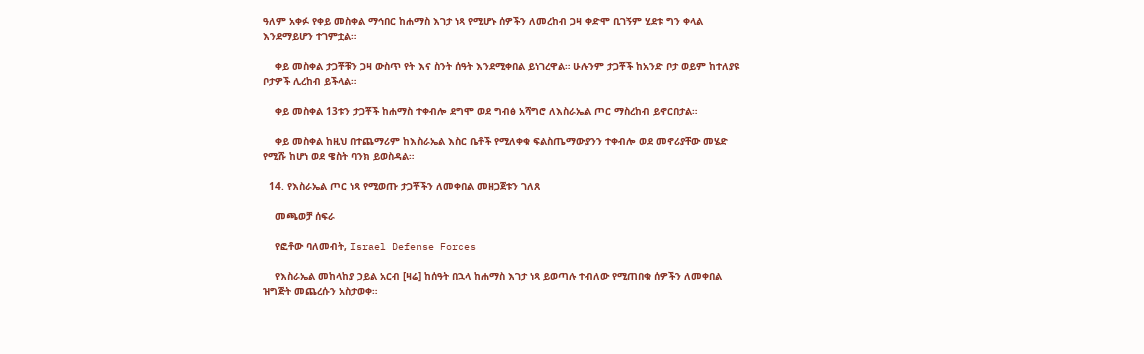ዓለም አቀፉ የቀይ መስቀል ማኅበር ከሐማስ እገታ ነጻ የሚሆኑ ሰዎችን ለመረከብ ጋዛ ቀድሞ ቢገኝም ሂደቱ ግን ቀላል እንደማይሆን ተገምቷል።

    ቀይ መስቀል ታጋቾቹን ጋዛ ውስጥ የት እና ስንት ሰዓት እንደሚቀበል ይነገረዋል። ሁሉንም ታጋቾች ከአንድ ቦታ ወይም ከተለያዩ ቦታዎች ሊረከብ ይችላል።

    ቀይ መስቀል 13ቱን ታጋቾች ከሐማስ ተቀብሎ ደግሞ ወደ ግብፅ አሻግሮ ለእስራኤል ጦር ማስረከብ ይኖርበታል።

    ቀይ መስቀል ከዚህ በተጨማሪም ከእስራኤል እስር ቤቶች የሚለቀቁ ፍልስጤማውያንን ተቀብሎ ወደ መኖሪያቸው መሄድ የሚሹ ከሆነ ወደ ዌስት ባንክ ይወስዳል።

  14. የእስራኤል ጦር ነጻ የሚወጡ ታጋቾችን ለመቀበል መዘጋጀቱን ገለጸ

    መጫወቻ ሰፍራ

    የፎቶው ባለመብት, Israel Defense Forces

    የእስራኤል መከላከያ ኃይል አርብ [ዛሬ] ከሰዓት በኋላ ከሐማስ እገታ ነጻ ይወጣሉ ተብለው የሚጠበቁ ሰዎችን ለመቀበል ዝግጅት መጨረሱን አስታወቀ።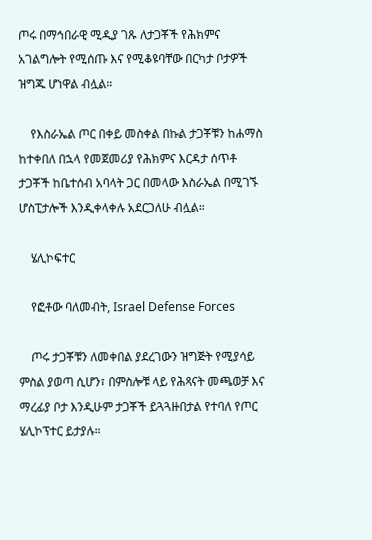ጦሩ በማኅበራዊ ሚዲያ ገጹ ለታጋቾች የሕክምና አገልግሎት የሚሰጡ እና የሚቆዩባቸው በርካታ ቦታዎች ዝግጁ ሆነዋል ብሏል።

    የእስራኤል ጦር በቀይ መስቀል በኩል ታጋቾቹን ከሐማስ ከተቀበለ በኋላ የመጀመሪያ የሕክምና እርዳታ ሰጥቶ ታጋቾች ከቤተሰብ አባላት ጋር በመላው እስራኤል በሚገኙ ሆስፒታሎች እንዲቀላቀሉ አደርጋለሁ ብሏል።

    ሄሊኮፍተር

    የፎቶው ባለመብት, Israel Defense Forces

    ጦሩ ታጋቾቹን ለመቀበል ያደረገውን ዝግጅት የሚያሳይ ምስል ያወጣ ሲሆን፣ በምስሎቹ ላይ የሕጻናት መጫወቻ እና ማረፊያ ቦታ እንዲሁም ታጋቾች ይጓጓዙበታል የተባለ የጦር ሄሊኮፕተር ይታያሉ።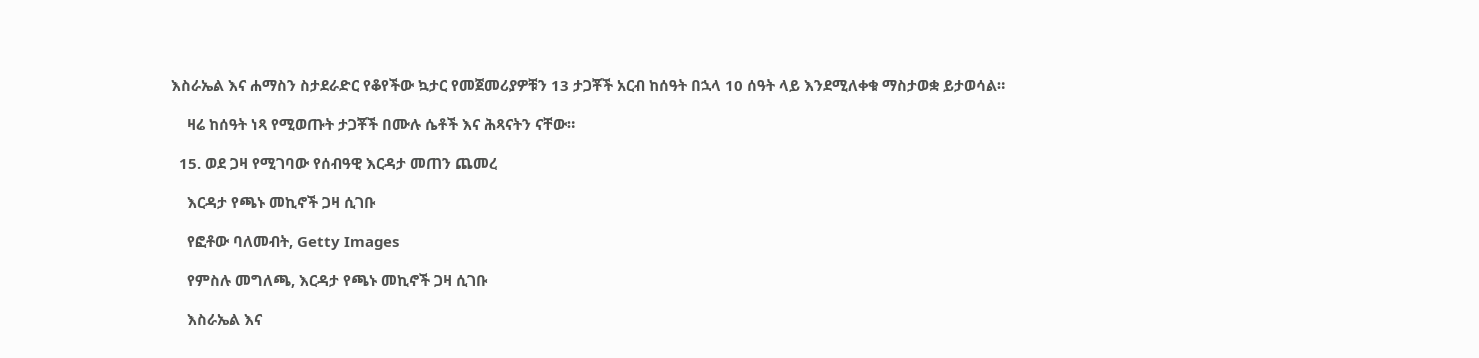እስራኤል እና ሐማስን ስታደራድር የቆየችው ኳታር የመጀመሪያዎቹን 13 ታጋቾች አርብ ከሰዓት በኋላ 10 ሰዓት ላይ እንደሚለቀቁ ማስታወቋ ይታወሳል።

    ዛሬ ከሰዓት ነጻ የሚወጡት ታጋቾች በሙሉ ሴቶች እና ሕጻናትን ናቸው።

  15. ወደ ጋዛ የሚገባው የሰብዓዊ እርዳታ መጠን ጨመረ

    እርዳታ የጫኑ መኪኖች ጋዛ ሲገቡ

    የፎቶው ባለመብት, Getty Images

    የምስሉ መግለጫ, እርዳታ የጫኑ መኪኖች ጋዛ ሲገቡ

    እስራኤል እና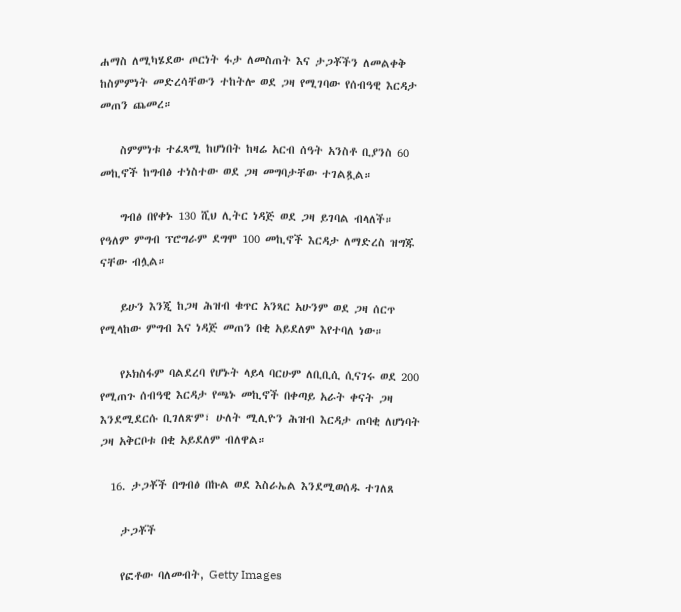ሐማስ ለሚካሄደው ጦርነት ፋታ ለመስጠት እና ታጋቾችን ለመልቀቅ ከስምምነት መድረሳቸውን ተከትሎ ወደ ጋዛ የሚገባው የሰብዓዊ እርዳታ መጠን ጨመረ።

    ስምምነቱ ተፈጻሚ ከሆነበት ከዛሬ አርብ ሰዓት አንስቶ ቢያንስ 60 መኪኖች ከግብፅ ተነስተው ወደ ጋዛ መግባታቸው ተገልጿል።

    ግብፅ በየቀኑ 130 ሺህ ሊትር ነዳጅ ወደ ጋዛ ይገባል ብላለች። የዓለም ምግብ ፕሮግራም ደግሞ 100 መኪኖች እርዳታ ለማድረስ ዝግጁ ናቸው ብሏል።

    ይሁን እንጂ ከጋዛ ሕዝብ ቁጥር አንጻር አሁንም ወደ ጋዛ ሰርጥ የሚላከው ምግብ እና ነዳጅ መጠን በቂ አይደለም እየተባለ ነው።

    የኦክስፋም ባልደረባ የሆኑት ላይላ ባርሁም ለቢቢሲ ሲናገሩ ወደ 200 የሚጠጉ ሰብዓዊ እርዳታ የጫኑ መኪኖች በቀጣይ አራት ቀናት ጋዛ እንደሚደርሱ ቢገለጽም፣ ሁለት ሚሊዮን ሕዝብ እርዳታ ጠባቂ ለሆነባት ጋዛ አቅርቦቱ በቂ አይደለም ብለዋል።

  16. ታጋቾች በግብፅ በኩል ወደ እስራኤል እንደሚወሰዱ ተገለጸ

    ታጋቾች

    የፎቶው ባለመብት, Getty Images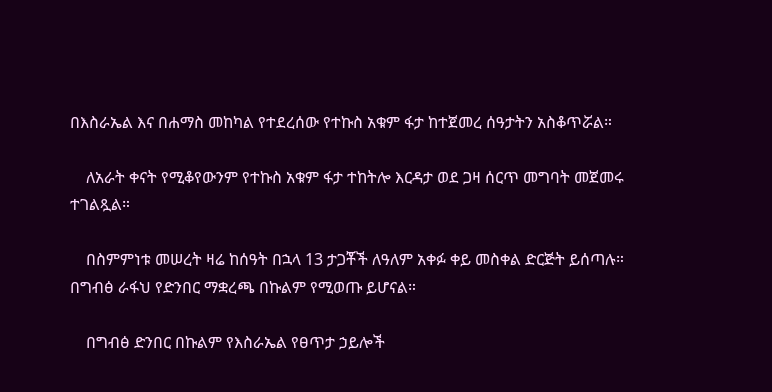በእስራኤል እና በሐማስ መከካል የተደረሰው የተኩስ አቁም ፋታ ከተጀመረ ሰዓታትን አስቆጥሯል።

    ለአራት ቀናት የሚቆየውንም የተኩስ አቁም ፋታ ተከትሎ እርዳታ ወደ ጋዛ ሰርጥ መግባት መጀመሩ ተገልጿል።

    በስምምነቱ መሠረት ዛሬ ከሰዓት በኋላ 13 ታጋቾች ለዓለም አቀፉ ቀይ መስቀል ድርጅት ይሰጣሉ። በግብፅ ራፋህ የድንበር ማቋረጫ በኩልም የሚወጡ ይሆናል።

    በግብፅ ድንበር በኩልም የእስራኤል የፀጥታ ኃይሎች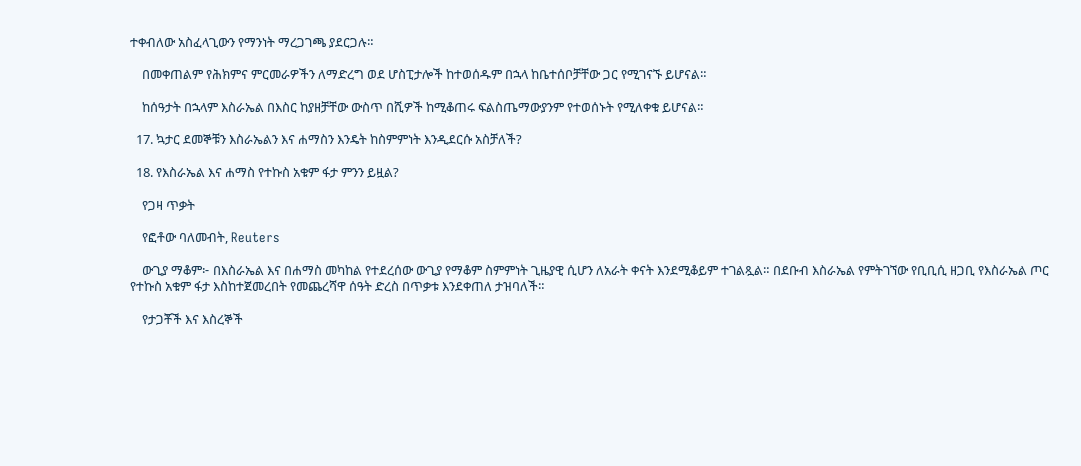ተቀብለው አስፈላጊውን የማንነት ማረጋገጫ ያደርጋሉ።

    በመቀጠልም የሕክምና ምርመራዎችን ለማድረግ ወደ ሆስፒታሎች ከተወሰዱም በኋላ ከቤተሰቦቻቸው ጋር የሚገናኙ ይሆናል።

    ከሰዓታት በኋላም እስራኤል በእስር ከያዘቻቸው ውስጥ በሺዎች ከሚቆጠሩ ፍልስጤማውያንም የተወሰኑት የሚለቀቁ ይሆናል።

  17. ኳታር ደመኞቹን እስራኤልን እና ሐማስን እንዴት ከስምምነት እንዲደርሱ አስቻለች?

  18. የእስራኤል እና ሐማስ የተኩስ አቁም ፋታ ምንን ይዟል?

    የጋዛ ጥቃት

    የፎቶው ባለመብት, Reuters

    ውጊያ ማቆም፦ በእስራኤል እና በሐማስ መካከል የተደረሰው ውጊያ የማቆም ስምምነት ጊዜያዊ ሲሆን ለአራት ቀናት እንደሚቆይም ተገልጿል። በደቡብ እስራኤል የምትገኘው የቢቢሲ ዘጋቢ የእስራኤል ጦር የተኩስ አቁም ፋታ እስከተጀመረበት የመጨረሻዋ ሰዓት ድረስ በጥቃቱ እንደቀጠለ ታዝባለች።

    የታጋቾች እና እስረኞች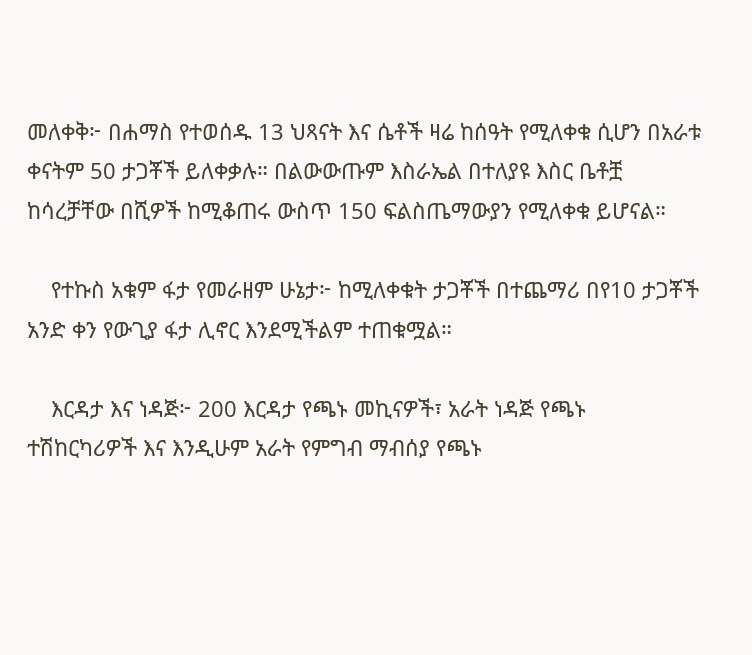መለቀቅ፦ በሐማስ የተወሰዱ 13 ህጻናት እና ሴቶች ዛሬ ከሰዓት የሚለቀቁ ሲሆን በአራቱ ቀናትም 50 ታጋቾች ይለቀቃሉ። በልውውጡም እስራኤል በተለያዩ እስር ቤቶቿ ከሳረቻቸው በሺዎች ከሚቆጠሩ ውስጥ 150 ፍልስጤማውያን የሚለቀቁ ይሆናል።

    የተኩስ አቁም ፋታ የመራዘም ሁኔታ፦ ከሚለቀቁት ታጋቾች በተጨማሪ በየ10 ታጋቾች አንድ ቀን የውጊያ ፋታ ሊኖር እንደሚችልም ተጠቁሟል።

    እርዳታ እና ነዳጅ፦ 200 እርዳታ የጫኑ መኪናዎች፣ አራት ነዳጅ የጫኑ ተሽከርካሪዎች እና እንዲሁም አራት የምግብ ማብሰያ የጫኑ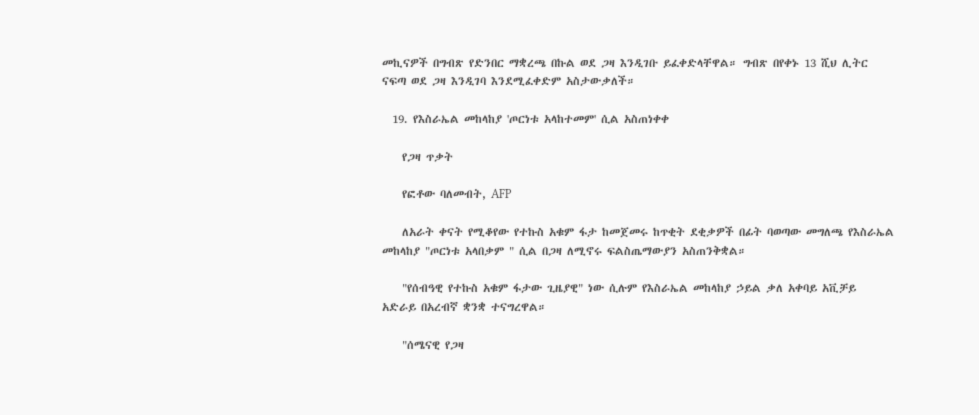መኪናዎች በግብጽ የድንበር ማቋረጫ በኩል ወደ ጋዛ እንዲገቡ ይፈቀድላቸዋል። ግብጽ በየቀኑ 13 ሺህ ሊትር ናፍጣ ወደ ጋዛ እንዲገባ እንደሚፈቀድም አስታውቃለች።

  19. የእስራኤል መከላከያ 'ጦርነቱ አላከተመም' ሲል አስጠነቀቀ

    የጋዛ ጥቃት

    የፎቶው ባለመብት, AFP

    ለአራት ቀናት የሚቆየው የተኩስ አቁም ፋታ ከመጀመሩ ከጥቂት ደቂቃዎች በፊት ባወጣው መግለጫ የእስራኤል መከላከያ "ጦርነቱ አላበቃም " ሲል በጋዛ ለሚኖሩ ፍልስጤማውያን አስጠንቅቋል።

    "የሰብዓዊ የተኩስ አቁም ፋታው ጊዜያዊ" ነው ሲሉም የእስራኤል መከላከያ ኃይል ቃለ አቀባይ አቪቻይ አድራይ በአረብኛ ቋንቋ ተናግረዋል።

    "ሰሜናዊ የጋዛ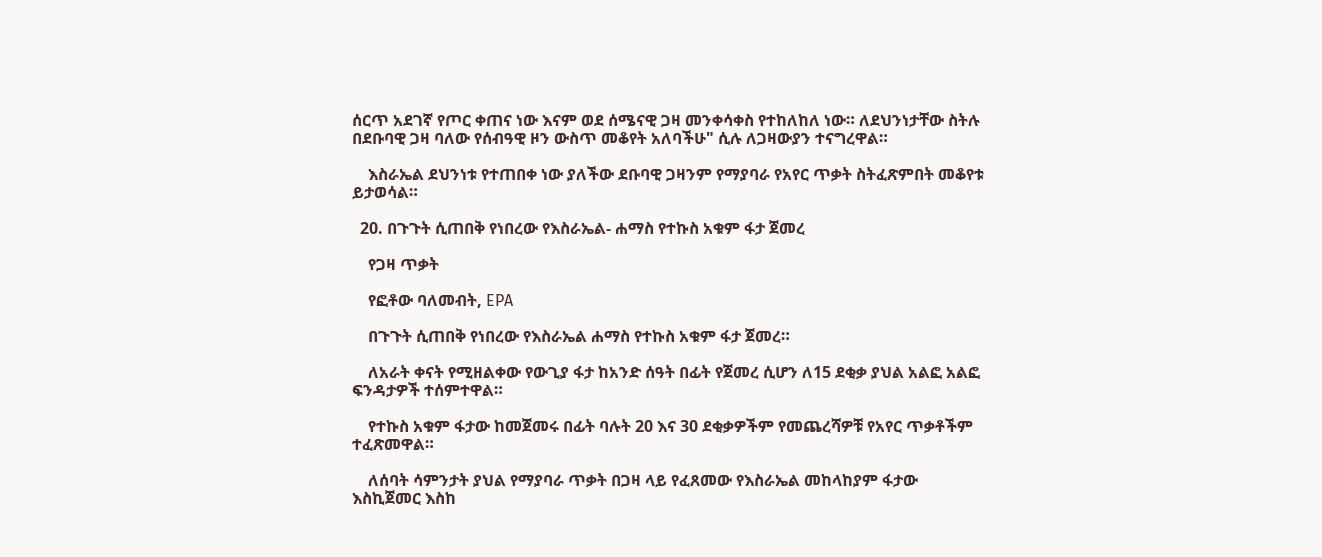ሰርጥ አደገኛ የጦር ቀጠና ነው እናም ወደ ሰሜናዊ ጋዛ መንቀሳቀስ የተከለከለ ነው። ለደህንነታቸው ስትሉ በደቡባዊ ጋዛ ባለው የሰብዓዊ ዞን ውስጥ መቆየት አለባችሁ" ሲሉ ለጋዛውያን ተናግረዋል።

    እስራኤል ደህንነቱ የተጠበቀ ነው ያለችው ደቡባዊ ጋዛንም የማያባራ የአየር ጥቃት ስትፈጽምበት መቆየቱ ይታወሳል።

  20. በጉጉት ሲጠበቅ የነበረው የእስራኤል- ሐማስ የተኩስ አቁም ፋታ ጀመረ

    የጋዛ ጥቃት

    የፎቶው ባለመብት, EPA

    በጉጉት ሲጠበቅ የነበረው የእስራኤል ሐማስ የተኩስ አቁም ፋታ ጀመረ።

    ለአራት ቀናት የሚዘልቀው የውጊያ ፋታ ከአንድ ሰዓት በፊት የጀመረ ሲሆን ለ15 ደቂቃ ያህል አልፎ አልፎ ፍንዳታዎች ተሰምተዋል።

    የተኩስ አቁም ፋታው ከመጀመሩ በፊት ባሉት 20 እና 30 ደቂቃዎችም የመጨረሻዎቹ የአየር ጥቃቶችም ተፈጽመዋል።

    ለሰባት ሳምንታት ያህል የማያባራ ጥቃት በጋዛ ላይ የፈጸመው የእስራኤል መከላከያም ፋታው እስኪጀመር እስከ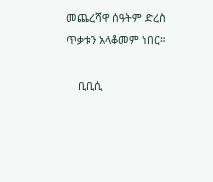መጨረሻዋ ሰዓትም ድረስ ጥቃቱን አላቆመም ነበር።

    ቢቢሲ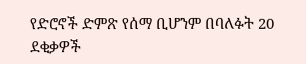የድሮኖች ድምጽ የሰማ ቢሆንም በባለፉት 20 ደቂቃዎች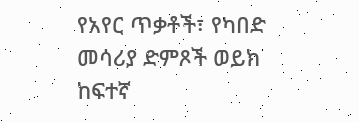የአየር ጥቃቶች፣ የካበድ መሳሪያ ድምጾች ወይክ ከፍተኛ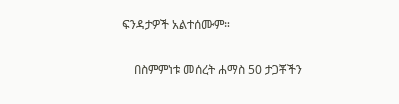ፍንዳታዎች አልተሰሙም።

    በስምምነቱ መሰረት ሐማስ 50 ታጋቾችን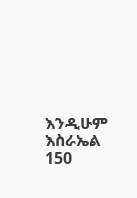እንዲሁም እስራኤል 150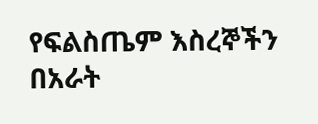የፍልስጤም እስረኞችን በአራት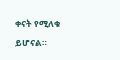ቀናት የሚለቁ ይሆናል።